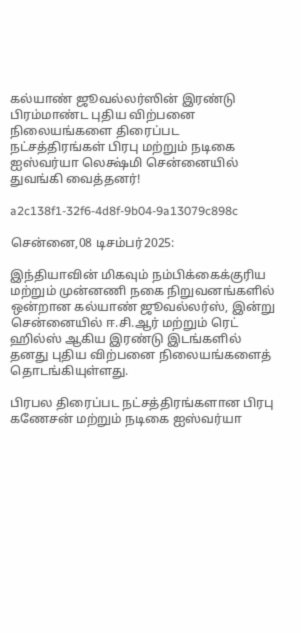கல்யாண் ஜூவல்லர்ஸின் இரண்டு பிரம்மாண்ட புதிய விற்பனை நிலையங்களை திரைப்பட நட்சத்திரங்கள் பிரபு மற்றும் நடிகை ஐஸ்வர்யா லெக்ஷ்மி சென்னையில் துவங்கி வைத்தனர்!

a2c138f1-32f6-4d8f-9b04-9a13079c898c

சென்னை,08 டிசம்பர்2025:

இந்தியாவின் மிகவும் நம்பிக்கைக்குரிய மற்றும் முன்னணி நகை நிறுவனங்களில் ஒன்றான கல்யாண் ஜூவல்லர்ஸ், இன்று சென்னையில் ஈ.சி.ஆர் மற்றும் ரெட் ஹில்ஸ் ஆகிய இரண்டு இடங்களில் தனது புதிய விற்பனை நிலையங்களைத் தொடங்கியுள்ளது.

பிரபல திரைப்பட நட்சத்திரங்களான பிரபு கணேசன் மற்றும் நடிகை ஐஸ்வர்யா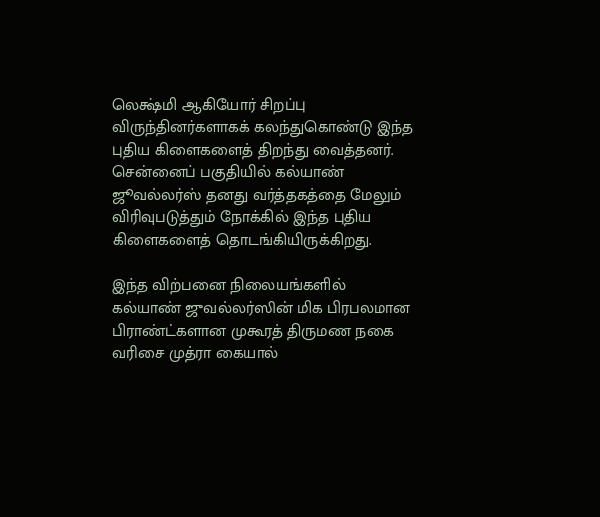லெக்ஷ்மி ஆகியோர் சிறப்பு விருந்தினர்களாகக் கலந்துகொண்டு இந்த புதிய கிளைகளைத் திறந்து வைத்தனர். சென்னைப் பகுதியில் கல்யாண் ஜூவல்லர்ஸ் தனது வர்த்தகத்தை மேலும் விரிவுபடுத்தும் நோக்கில் இந்த புதிய கிளைகளைத் தொடங்கியிருக்கிறது.

இந்த விற்பனை நிலையங்களில் கல்யாண் ஜுவல்லர்ஸின் மிக பிரபலமான பிராண்ட்களான முகூரத் திருமண நகை வரிசை முத்ரா கையால்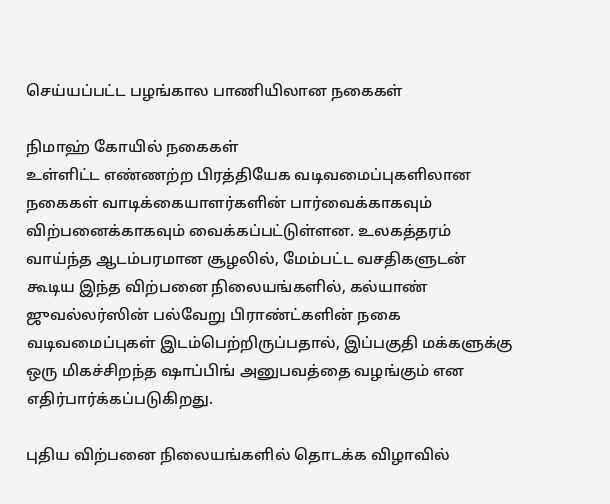செய்யப்பட்ட பழங்கால பாணியிலான நகைகள்

நிமாஹ் கோயில் நகைகள்
உள்ளிட்ட எண்ணற்ற பிரத்தியேக வடிவமைப்புகளிலான நகைகள் வாடிக்கையாளர்களின் பார்வைக்காகவும் விற்பனைக்காகவும் வைக்கப்பட்டுள்ளன. உலகத்தரம் வாய்ந்த ஆடம்பரமான சூழலில், மேம்பட்ட வசதிகளுடன் கூடிய இந்த விற்பனை நிலையங்களில், கல்யாண் ஜுவல்லர்ஸின் பல்வேறு பிராண்ட்களின் நகை வடிவமைப்புகள் இடம்பெற்றிருப்பதால், இப்பகுதி மக்களுக்கு ஒரு மிகச்சிறந்த ஷாப்பிங் அனுபவத்தை வழங்கும் என எதிர்பார்க்கப்படுகிறது.

புதிய விற்பனை நிலையங்களில் தொடக்க விழாவில்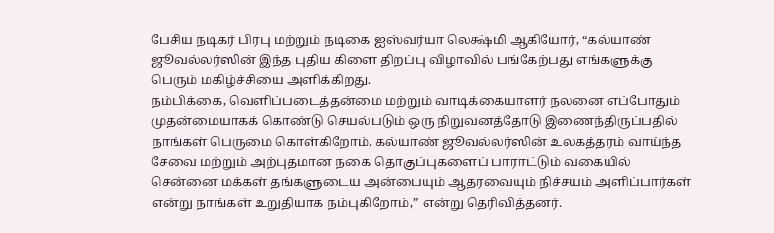பேசிய நடிகர் பிரபு மற்றும் நடிகை ஐஸ்வர்யா லெக்ஷ்மி ஆகியோர், “கல்யாண் ஜூவல்லர்ஸின் இந்த புதிய கிளை திறப்பு விழாவில் பங்கேற்பது எங்களுக்கு பெரும் மகிழ்ச்சியை அளிக்கிறது.
நம்பிக்கை, வெளிப்படைத்தன்மை மற்றும் வாடிக்கையாளர் நலனை எப்போதும் முதன்மையாகக் கொண்டு செயல்படும் ஒரு நிறுவனத்தோடு இணைந்திருப்பதில் நாங்கள் பெருமை கொள்கிறோம். கல்யாண் ஜூவல்லர்ஸின் உலகத்தரம் வாய்ந்த சேவை மற்றும் அற்புதமான நகை தொகுப்புகளைப் பாராட்டும் வகையில் சென்னை மக்கள் தங்களுடைய அன்பையும் ஆதரவையும் நிச்சயம் அளிப்பார்கள் என்று நாங்கள் உறுதியாக நம்புகிறோம்,” என்று தெரிவித்தனர்.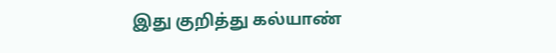இது குறித்து கல்யாண்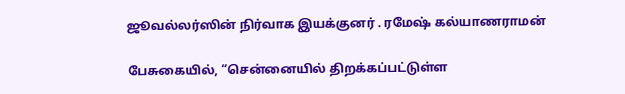ஜூவல்லர்ஸின் நிர்வாக இயக்குனர் . ரமேஷ் கல்யாணராமன்

பேசுகையில், “சென்னையில் திறக்கப்பட்டுள்ள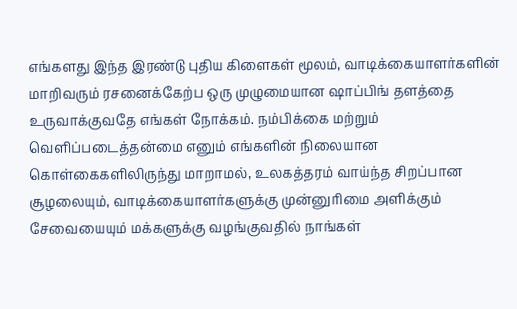எங்களது இந்த இரண்டு புதிய கிளைகள் மூலம், வாடிக்கையாளர்களின் மாறிவரும் ரசனைக்கேற்ப ஒரு முழுமையான ஷாப்பிங் தளத்தை உருவாக்குவதே எங்கள் நோக்கம். நம்பிக்கை மற்றும் வெளிப்படைத்தன்மை எனும் எங்களின் நிலையான கொள்கைகளிலிருந்து மாறாமல், உலகத்தரம் வாய்ந்த சிறப்பான சூழலையும், வாடிக்கையாளர்களுக்கு முன்னுரிமை அளிக்கும் சேவையையும் மக்களுக்கு வழங்குவதில் நாங்கள்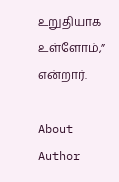உறுதியாக உள்ளோம்,” என்றார்.

About Author